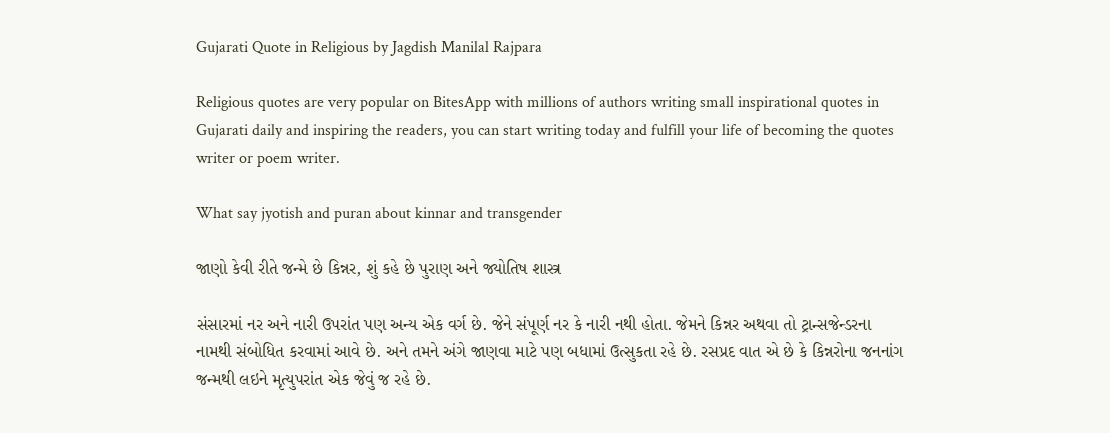Gujarati Quote in Religious by Jagdish Manilal Rajpara

Religious quotes are very popular on BitesApp with millions of authors writing small inspirational quotes in Gujarati daily and inspiring the readers, you can start writing today and fulfill your life of becoming the quotes writer or poem writer.

What say jyotish and puran about kinnar and transgender

જાણો કેવી રીતે જન્મે છે કિન્નર, શું કહે છે પુરાણ અને જ્યોતિષ શાસ્ત્ર

સંસારમાં નર અને નારી ઉપરાંત પણ અન્ય એક વર્ગ છે. જેને સંપૂર્ણ નર કે નારી નથી હોતા. જેમને કિન્નર અથવા તો ટ્રાન્સજેન્ડરના નામથી સંબોધિત કરવામાં આવે છે. અને તમને અંગે જાણવા માટે પણ બધામાં ઉત્સુકતા રહે છે. રસપ્રદ વાત એ છે કે કિન્નરોના જનનાંગ જન્મથી લઇને મૃત્યુપરાંત એક જેવું જ રહે છે.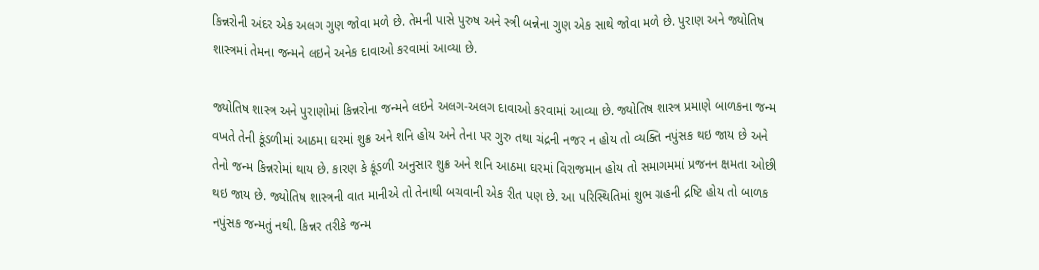કિન્નરોની અંદર એક અલગ ગુણ જોવા મળે છે. તેમની પાસે પુરુષ અને સ્ત્રી બન્નેના ગુણ એક સાથે જોવા મળે છે. પુરાણ અને જ્યોતિષ શાસ્ત્રમાં તેમના જન્મને લઇને અનેક દાવાઓ કરવામાં આવ્યા છે.

જ્યોતિષ શાસ્ત્ર અને પુરાણોમાં કિન્નરોના જન્મને લઇને અલગ-અલગ દાવાઓ કરવામાં આવ્યા છે. જ્યોતિષ શાસ્ત્ર પ્રમાણે બાળકના જન્મ વખતે તેની કૂંડળીમાં આઠમા ઘરમાં શુક્ર અને શનિ હોય અને તેના પર ગુરુ તથા ચંદ્રની નજર ન હોય તો વ્યક્તિ નપુંસક થઇ જાય છે અને તેનો જન્મ કિન્નરોમાં થાય છે. કારણ કે કૂંડળી અનુસાર શુક્ર અને શનિ આઠમા ઘરમાં વિરાજમાન હોય તો સમાગમમાં પ્રજનન ક્ષમતા ઓછી થઇ જાય છે. જ્યોતિષ શાસ્ત્રની વાત માનીએ તો તેનાથી બચવાની એક રીત પણ છે. આ પરિસ્થિતિમાં શુભ ગ્રહની દ્રષ્ટિ હોય તો બાળક નપુંસક જન્મતું નથી. કિન્નર તરીકે જન્મ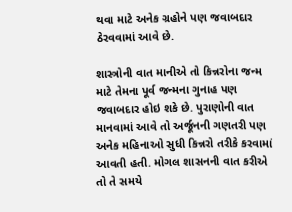થવા માટે અનેક ગ્રહોને પણ જવાબદાર ઠેરવવામાં આવે છે.

શાસ્ત્રોની વાત માનીએ તો કિન્નરોના જન્મ માટે તેમના પૂર્વ જન્મના ગુનાહ પણ જવાબદાર હોઇ શકે છે. પુરાણોની વાત માનવામાં આવે તો અર્જૂનની ગણતરી પણ અનેક મહિનાઓ સુધી કિન્નરો તરીકે કરવામાં આવતી હતી. મોગલ શાસનની વાત કરીએ તો તે સમયે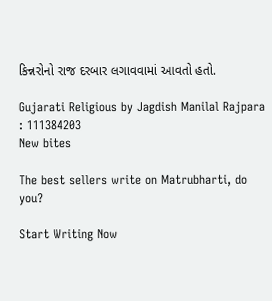કિન્નરોનો રાજ દરબાર લગાવવામાં આવતો હતો.

Gujarati Religious by Jagdish Manilal Rajpara : 111384203
New bites

The best sellers write on Matrubharti, do you?

Start Writing Now